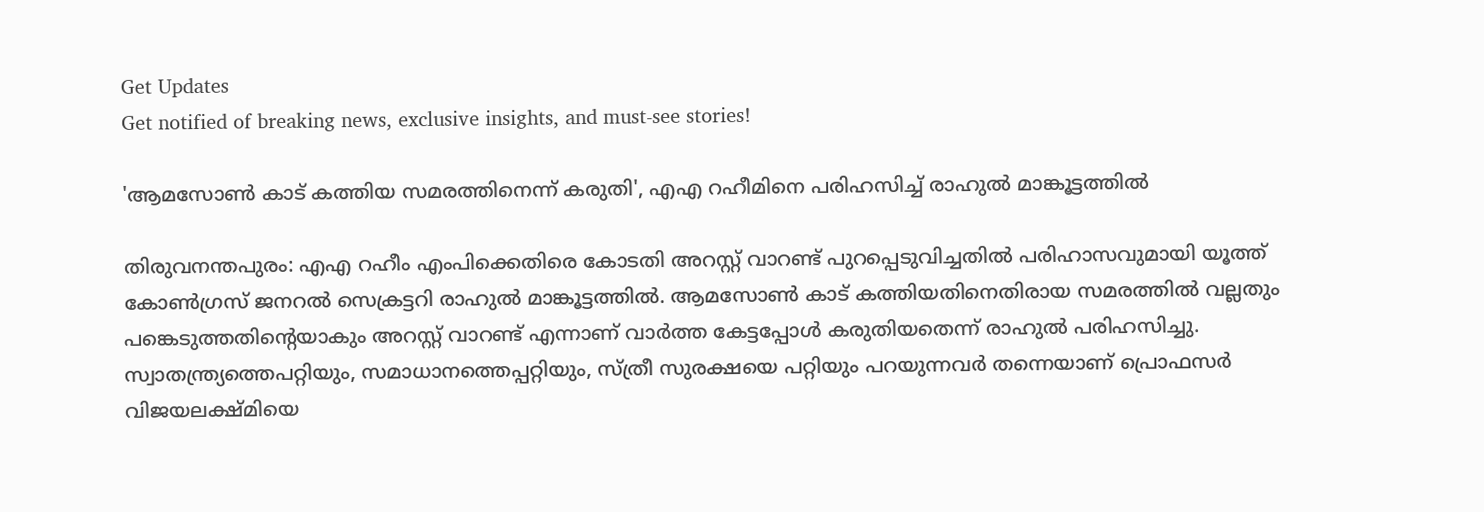Get Updates
Get notified of breaking news, exclusive insights, and must-see stories!

'ആമസോൺ കാട് കത്തിയ സമരത്തിനെന്ന് കരുതി', എഎ റഹീമിനെ പരിഹസിച്ച് രാഹുൽ മാങ്കൂട്ടത്തിൽ

തിരുവനന്തപുരം: എഎ റഹീം എംപിക്കെതിരെ കോടതി അറസ്റ്റ് വാറണ്ട് പുറപ്പെടുവിച്ചതിൽ പരിഹാസവുമായി യൂത്ത് കോൺഗ്രസ് ജനറൽ സെക്രട്ടറി രാഹുൽ മാങ്കൂട്ടത്തിൽ. ആമസോൺ കാട് കത്തിയതിനെതിരായ സമരത്തിൽ വല്ലതും പങ്കെടുത്തതിന്റെയാകും അറസ്റ്റ് വാറണ്ട് എന്നാണ് വാർത്ത കേട്ടപ്പോൾ കരുതിയതെന്ന് രാഹുൽ പരിഹസിച്ചു. സ്വാതന്ത്ര്യത്തെപറ്റിയും, സമാധാനത്തെപ്പറ്റിയും, സ്ത്രീ സുരക്ഷയെ പറ്റിയും പറയുന്നവർ തന്നെയാണ് പ്രൊഫസർ വിജയലക്ഷ്മിയെ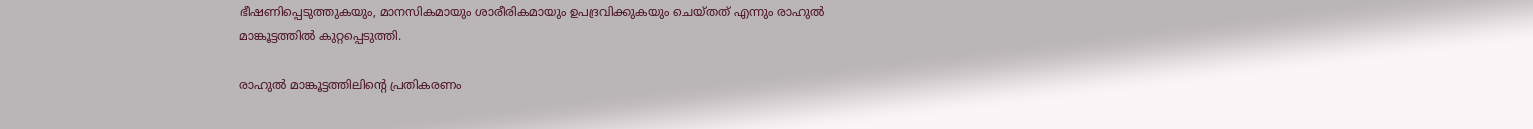ഭീഷണിപ്പെടുത്തുകയും, മാനസികമായും ശാരീരികമായും ഉപദ്രവിക്കുകയും ചെയ്തത് എന്നും രാഹുൽ മാങ്കൂട്ടത്തിൽ കുറ്റപ്പെടുത്തി.

രാഹുൽ മാങ്കൂട്ടത്തിലിന്റെ പ്രതികരണം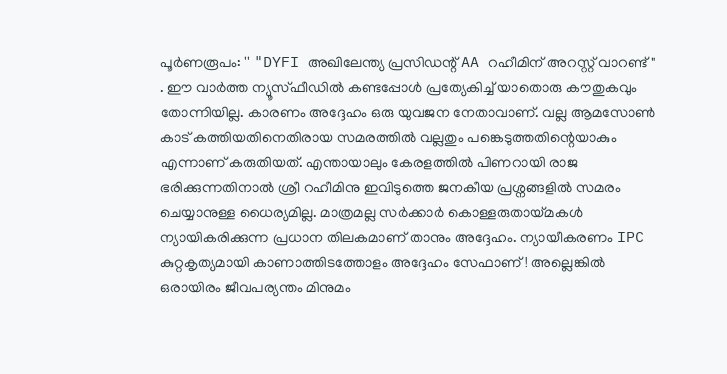പൂർണരൂപം: '' "DYFI അഖിലേന്ത്യ പ്രസിഡന്റ് AA റഹീമിന് അറസ്റ്റ് വാറണ്ട്" . ഈ വാർത്ത ന്യൂസ്ഫീഡിൽ കണ്ടപ്പോൾ പ്രത്യേകിച്ച് യാതൊരു കൗതുകവും തോന്നിയില്ല. കാരണം അദ്ദേഹം ഒരു യുവജന നേതാവാണ്. വല്ല ആമസോൺ കാട് കത്തിയതിനെതിരായ സമരത്തിൽ വല്ലതും പങ്കെടുത്തതിന്റെയാകും എന്നാണ് കരുതിയത്. എന്തായാലും കേരളത്തിൽ പിണറായി രാജ ഭരിക്കുന്നതിനാൽ ശ്രീ റഹീമിനു ഇവിടുത്തെ ജനകീയ പ്രശ്നങ്ങളിൽ സമരം ചെയ്യാനുള്ള ധൈര്യമില്ല. മാത്രമല്ല സർക്കാർ കൊള്ളരുതായ്മകൾ ന്യായികരിക്കുന്ന പ്രധാന തിലകമാണ് താനും അദ്ദേഹം. ന്യായീകരണം IPC കുറ്റകൃത്യമായി കാണാത്തിടത്തോളം അദ്ദേഹം സേഫാണ്! അല്ലെങ്കിൽ ഒരായിരം ജീവപര്യന്തം മിനുമം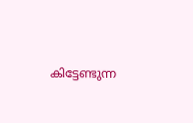കിട്ടേണ്ടുന്ന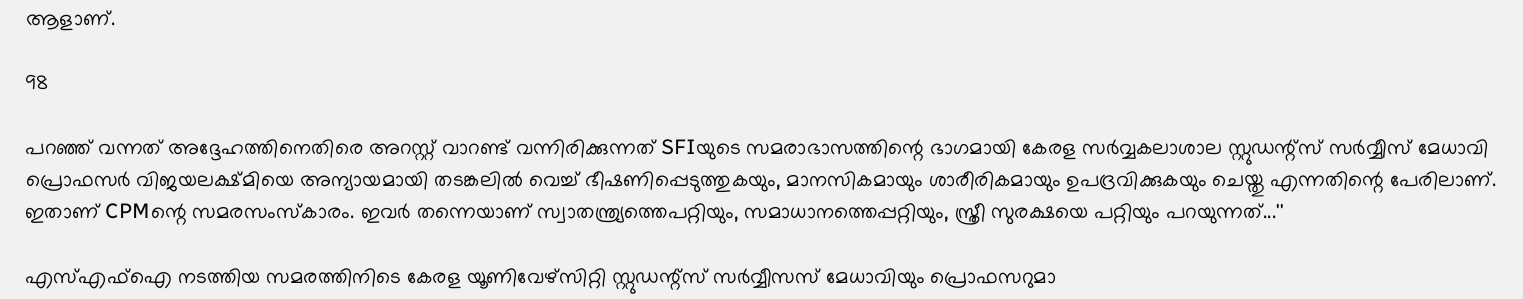ആളാണ്.

98

പറഞ്ഞ് വന്നത് അദ്ദേഹത്തിനെതിരെ അറസ്റ്റ് വാറണ്ട് വന്നിരിക്കുന്നത് SFIയുടെ സമരാഭാസത്തിന്റെ ഭാഗമായി കേരള സർവ്വകലാശാല സ്റ്റുഡന്റ്സ് സർവ്വീസ് മേധാവി പ്രൊഫസർ വിജയലക്ഷ്മിയെ അന്യായമായി തടങ്കലിൽ വെച്ച് ഭീഷണിപ്പെടുത്തുകയും, മാനസികമായും ശാരീരികമായും ഉപദ്രവിക്കുകയും ചെയ്തു എന്നതിന്റെ പേരിലാണ്. ഇതാണ് CPMന്റെ സമരസംസ്കാരം. ഇവർ തന്നെയാണ് സ്വാതന്ത്ര്യത്തെപറ്റിയും, സമാധാനത്തെപ്പറ്റിയും, സ്ത്രീ സുരക്ഷയെ പറ്റിയും പറയുന്നത്...''

എസ്എഫ്‌ഐ നടത്തിയ സമരത്തിനിടെ കേരള യൂണിവേഴ്‌സിറ്റി സ്റ്റുഡന്റ്‌സ് സര്‍വ്വീസസ് മേധാവിയും പ്രൊഫസറുമാ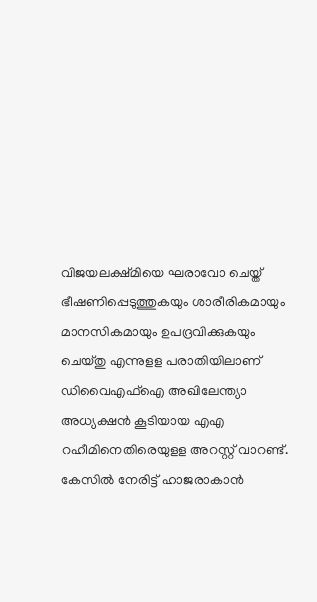വിജയലക്ഷ്മിയെ ഘരാവോ ചെയ്ത് ഭീഷണിപ്പെടുത്തുകയും ശാരീരികമായും മാനസികമായും ഉപദ്രവിക്കുകയും ചെയ്തു എന്നുളള പരാതിയിലാണ് ഡിവൈഎഫ്‌ഐ അഖിലേന്ത്യാ അധ്യക്ഷന്‍ കൂടിയായ എഎ റഹീമിനെതിരെയുളള അറസ്റ്റ് വാറണ്ട്. കേസില്‍ നേരിട്ട് ഹാജരാകാന്‍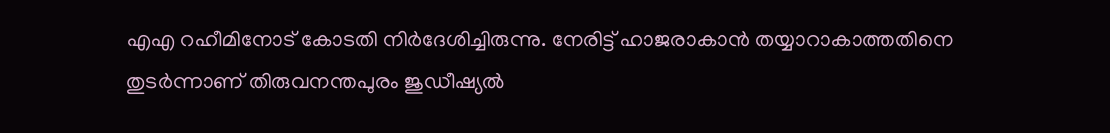എഎ റഹീമിനോട് കോടതി നിര്‍ദേശിച്ചിരുന്നു. നേരിട്ട് ഹാജരാകാന്‍ തയ്യാറാകാത്തതിനെ തുടര്‍ന്നാണ് തിരുവനന്തപുരം ജുഡീഷ്യല്‍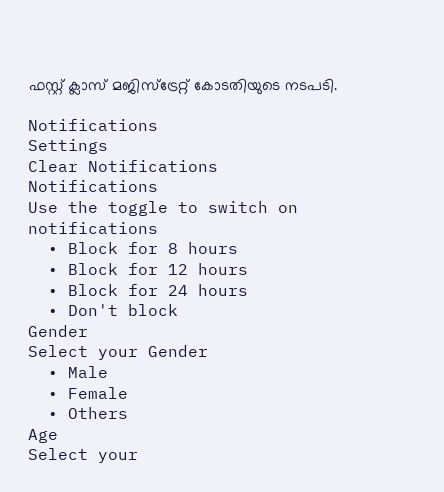ഫസ്റ്റ് ക്ലാസ് മജിസ്‌ട്രേറ്റ് കോടതിയുടെ നടപടി.

Notifications
Settings
Clear Notifications
Notifications
Use the toggle to switch on notifications
  • Block for 8 hours
  • Block for 12 hours
  • Block for 24 hours
  • Don't block
Gender
Select your Gender
  • Male
  • Female
  • Others
Age
Select your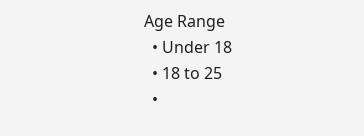Age Range
  • Under 18
  • 18 to 25
  •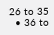26 to 35
  • 36 to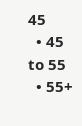45
  • 45 to 55
  • 55+